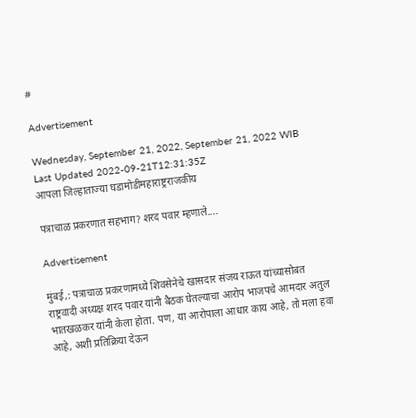#

Advertisement

Wednesday, September 21, 2022, September 21, 2022 WIB
Last Updated 2022-09-21T12:31:35Z
आपला जिल्हाताज्या घडामोडीमहाराष्ट्रराजकीय

पत्राचाळ प्रकरणात सहभाग? शरद पवार म्हणाले....

Advertisement

मुंबई,: पत्राचाळ प्रकरणामध्ये शिवसेनेचे खासदार संजय राऊत यांच्यासोबत राष्ट्रवादी अध्यक्ष शरद पवार यांनी बैठक घेतल्याचा आरोप भाजपचे आमदार अतुल भातखळकर यांनी केला होता. पण, या आरोपाला आधार काय आहे, तो मला हवा आहे, अशी प्रतिक्रिया देऊन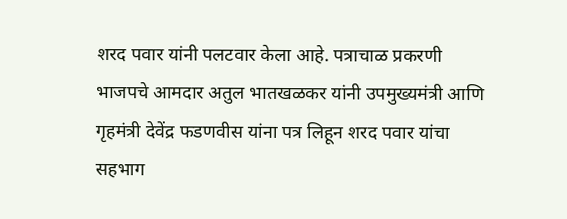शरद पवार यांनी पलटवार केला आहे. पत्राचाळ प्रकरणी भाजपचे आमदार अतुल भातखळकर यांनी उपमुख्यमंत्री आणि गृहमंत्री देवेंद्र फडणवीस यांना पत्र लिहून शरद पवार यांचा सहभाग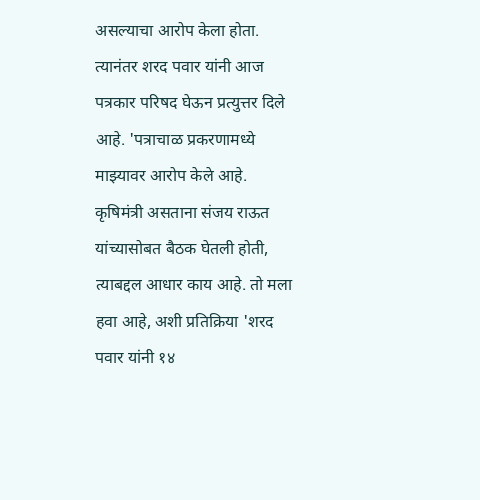असल्याचा आरोप केला होता. त्यानंतर शरद पवार यांनी आज पत्रकार परिषद घेऊन प्रत्युत्तर दिले आहे. 'पत्राचाळ प्रकरणामध्ये माझ्यावर आरोप केले आहे. कृषिमंत्री असताना संजय राऊत यांच्यासोबत बैठक घेतली होती, त्याबद्दल आधार काय आहे. तो मला हवा आहे, अशी प्रतिक्रिया 'शरद पवार यांनी १४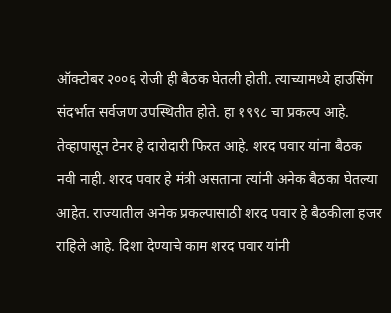ऑक्टोबर २००६ रोजी ही बैठक घेतली होती. त्याच्यामध्ये हाउसिंग संदर्भात सर्वजण उपस्थितीत होते. हा १९९८ चा प्रकल्प आहे. तेव्हापासून टेनर हे दारोदारी फिरत आहे. शरद पवार यांना बैठक नवी नाही. शरद पवार हे मंत्री असताना त्यांनी अनेक बैठका घेतल्या आहेत. राज्यातील अनेक प्रकल्पासाठी शरद पवार हे बैठकीला हजर राहिले आहे. दिशा देण्याचे काम शरद पवार यांनी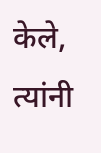केले, त्यांनी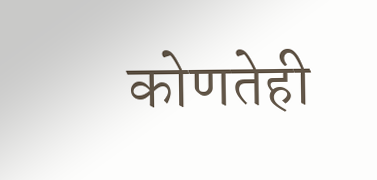कोणतेही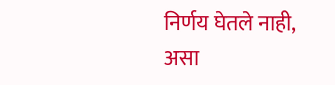निर्णय घेतले नाही, असा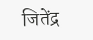जितेंद्र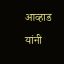आव्हाड यांनी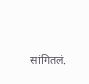सांगितलं.